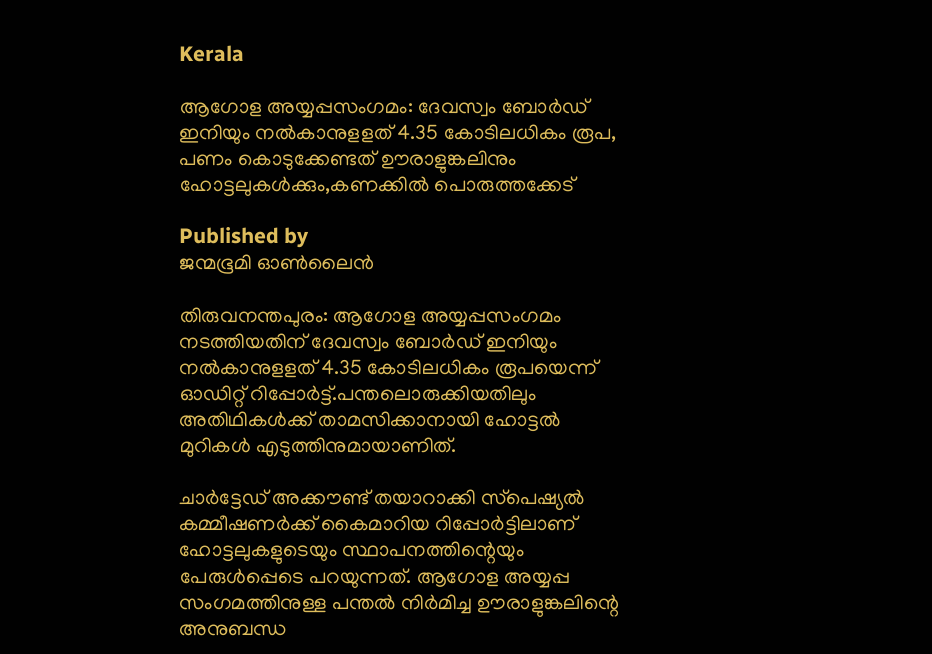Kerala

ആഗോള അയ്യപ്പസംഗമം: ദേവസ്വം ബോര്‍ഡ് ഇനിയും നല്‍കാനുളളത് 4.35 കോടിലധികം രൂപ, പണം കൊടുക്കേണ്ടത് ഊരാളുങ്കലിനും ഹോട്ടലുകള്‍ക്കും,കണക്കില്‍ പൊരുത്തക്കേട്

Published by
ജന്മഭൂമി ഓണ്‍ലൈന്‍

തിരുവനന്തപുരം: ആഗോള അയ്യപ്പസംഗമം നടത്തിയതിന് ദേവസ്വം ബോര്‍ഡ് ഇനിയും നല്‍കാനുളളത് 4.35 കോടിലധികം രൂപയെന്ന് ഓഡിറ്റ് റിപ്പോര്‍ട്ട്.പന്തലൊരുക്കിയതിലും അതിഥികള്‍ക്ക് താമസിക്കാനായി ഹോട്ടല്‍ മുറികള്‍ എടുത്തിനുമായാണിത്.

ചാര്‍ട്ടേഡ് അക്കൗണ്ട് തയാറാക്കി സ്‌പെഷ്യല്‍ കമ്മീഷണര്‍ക്ക് കൈമാറിയ റിപ്പോര്‍ട്ടിലാണ് ഹോട്ടലുകളുടെയും സ്ഥാപനത്തിന്റെയും പേരുള്‍പ്പെടെ പറയുന്നത്. ആഗോള അയ്യപ്പ സംഗമത്തിനുള്ള പന്തല്‍ നിര്‍മിച്ച ഊരാളുങ്കലിന്റെ അനുബന്ധ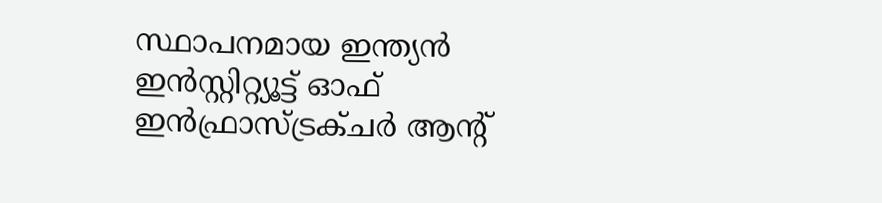സ്ഥാപനമായ ഇന്ത്യന്‍ ഇന്‍സ്റ്റിറ്റ്യൂട്ട് ഓഫ് ഇന്‍ഫ്രാസ്ട്രക്ചര്‍ ആന്റ്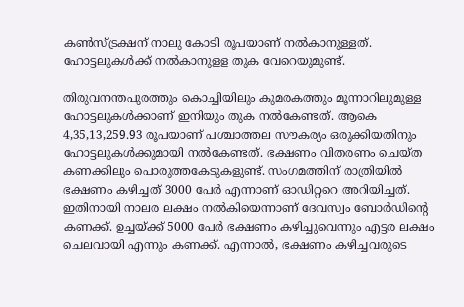കണ്‍സ്ട്രക്ഷന് നാലു കോടി രൂപയാണ് നല്‍കാനുള്ളത്. ഹോട്ടലുകള്‍ക്ക് നല്‍കാനുളള തുക വേറെയുമുണ്ട്.

തിരുവനന്തപുരത്തും കൊച്ചിയിലും കുമരകത്തും മൂന്നാറിലുമുള്ള ഹോട്ടലുകള്‍ക്കാണ് ഇനിയും തുക നല്‍കേണ്ടത്. ആകെ 4,35,13,259.93 രൂപയാണ് പശ്ചാത്തല സൗകര്യം ഒരുക്കിയതിനും ഹോട്ടലുകള്‍ക്കുമായി നല്‍കേണ്ടത്. ഭക്ഷണം വിതരണം ചെയ്ത കണക്കിലും പൊരുത്തകേടുകളുണ്ട്. സംഗമത്തിന് രാത്രിയില്‍ ഭക്ഷണം കഴിച്ചത് 3000 പേര്‍ എന്നാണ് ഓഡിറ്ററെ അറിയിച്ചത്. ഇതിനായി നാലര ലക്ഷം നല്‍കിയെന്നാണ് ദേവസ്വം ബോര്‍ഡിന്റെ കണക്ക്. ഉച്ചയ്‌ക്ക് 5000 പേര്‍ ഭക്ഷണം കഴിച്ചുവെന്നും എട്ടര ലക്ഷം ചെലവായി എന്നും കണക്ക്. എന്നാല്‍, ഭക്ഷണം കഴിച്ചവരുടെ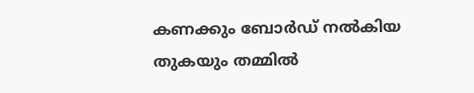കണക്കും ബോര്‍ഡ് നല്‍കിയ തുകയും തമ്മില്‍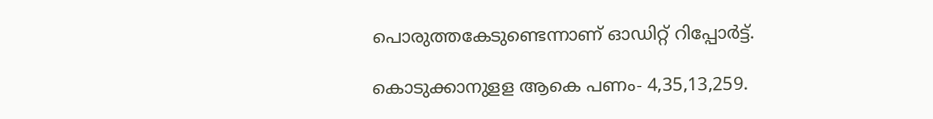പൊരുത്തകേടുണ്ടെന്നാണ് ഓഡിറ്റ് റിപ്പോര്‍ട്ട്.

കൊടുക്കാനുളള ആകെ പണം- 4,35,13,259.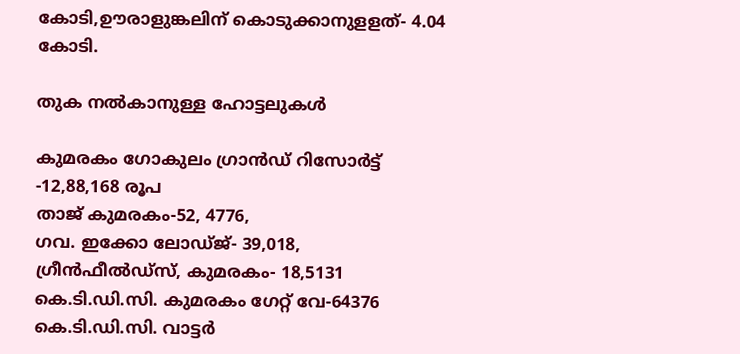കോടി,ഊരാളുങ്കലിന് കൊടുക്കാനുളളത്- 4.04 കോടി.

തുക നല്‍കാനുള്ള ഹോട്ടലുകള്‍

കുമരകം ഗോകുലം ഗ്രാന്‍ഡ് റിസോര്‍ട്ട് -12,88,168 രൂപ
താജ് കുമരകം-52, 4776,
ഗവ. ഇക്കോ ലോഡ്ജ്- 39,018,
ഗ്രീന്‍ഫീല്‍ഡ്‌സ്, കുമരകം- 18,5131
കെ.ടി.ഡി.സി. കുമരകം ഗേറ്റ് വേ-64376
കെ.ടി.ഡി.സി. വാട്ടര്‍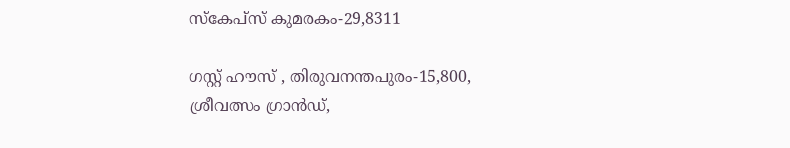സ്‌കേപ്‌സ് കുമരകം-29,8311

ഗസ്റ്റ് ഹൗസ് , തിരുവനന്തപുരം-15,800,
ശ്രീവത്സം ഗ്രാന്‍ഡ്,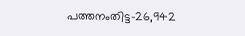പത്തനംതിട്ട-26,942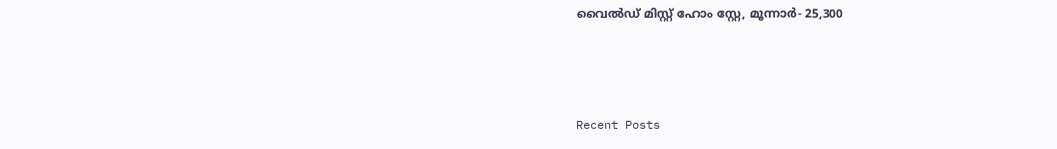വൈല്‍ഡ് മിസ്റ്റ് ഹോം സ്റ്റേ, മൂന്നാര്‍- 25,300



Recent Posts